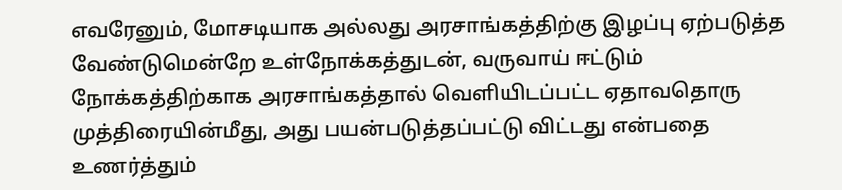எவரேனும், மோசடியாக அல்லது அரசாங்கத்திற்கு இழப்பு ஏற்படுத்த வேண்டுமென்றே உள்நோக்கத்துடன், வருவாய் ஈட்டும் நோக்கத்திற்காக அரசாங்கத்தால் வெளியிடப்பட்ட ஏதாவதொரு முத்திரையின்மீது, அது பயன்படுத்தப்பட்டு விட்டது என்பதை உணர்த்தும்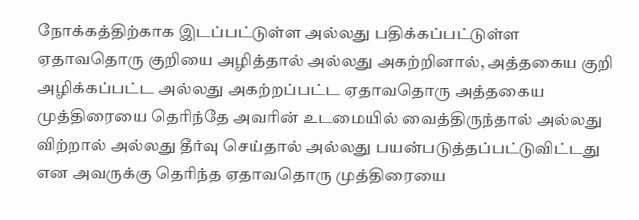நோக்கத்திற்காக இடப்பட்டுள்ள அல்லது பதிக்கப்பட்டுள்ள ஏதாவதொரு குறியை அழித்தால் அல்லது அகற்றினால், அத்தகைய குறி அழிக்கப்பட்ட அல்லது அகற்றப்பட்ட ஏதாவதொரு அத்தகைய முத்திரையை தெரிந்தே அவரின் உடமையில் வைத்திருந்தால் அல்லது விற்றால் அல்லது தீர்வு செய்தால் அல்லது பயன்படுத்தப்பட்டுவிட்டது என அவருக்கு தெரிந்த ஏதாவதொரு முத்திரையை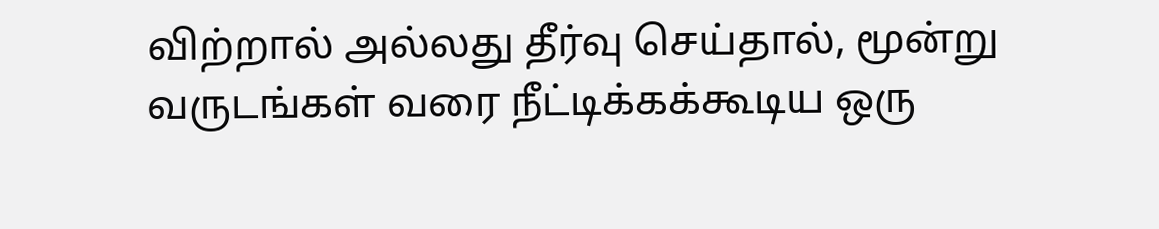விற்றால் அல்லது தீர்வு செய்தால், மூன்று வருடங்கள் வரை நீட்டிக்கக்கூடிய ஒரு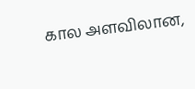கால அளவிலான,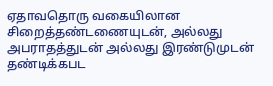ஏதாவதொரு வகையிலான சிறைத்தண்டணையுடன், அல்லது அபராதத்துடன் அல்லது இரண்டுமுடன் தண்டிக்கபட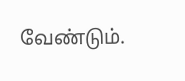வேண்டும்.